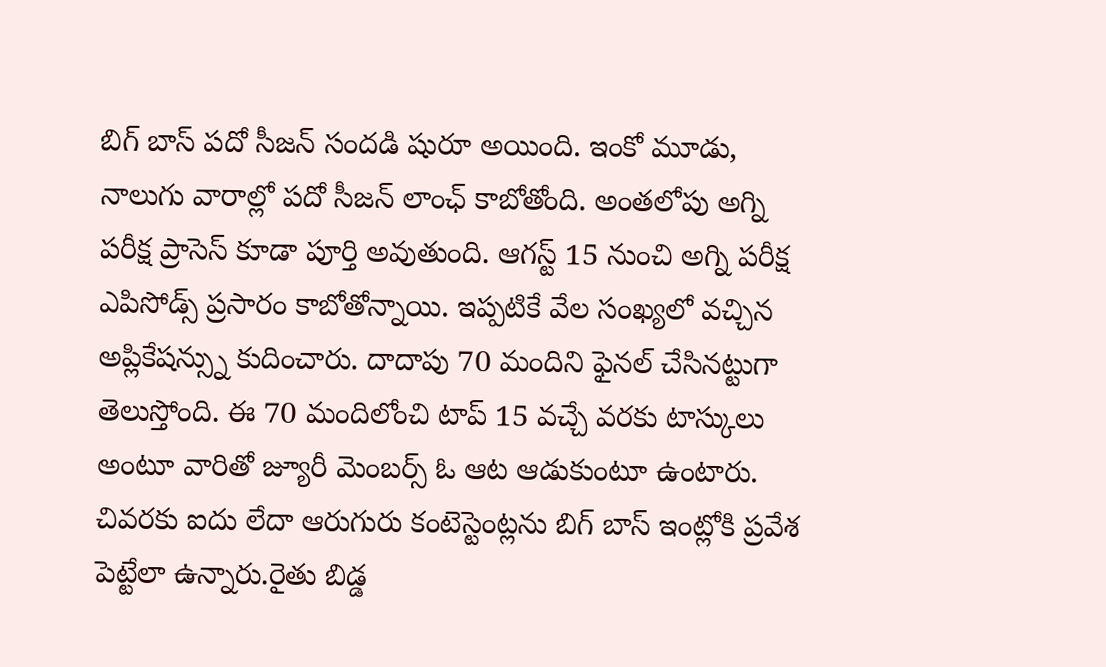బిగ్ బాస్ పదో సీజన్ సందడి షురూ అయింది. ఇంకో మూడు, నాలుగు వారాల్లో పదో సీజన్ లాంఛ్ కాబోతోంది. అంతలోపు అగ్ని పరీక్ష ప్రాసెస్ కూడా పూర్తి అవుతుంది. ఆగస్ట్ 15 నుంచి అగ్ని పరీక్ష ఎపిసోడ్స్ ప్రసారం కాబోతోన్నాయి. ఇప్పటికే వేల సంఖ్యలో వచ్చిన అప్లికేషన్స్ను కుదించారు. దాదాపు 70 మందిని ఫైనల్ చేసినట్టుగా తెలుస్తోంది. ఈ 70 మందిలోంచి టాప్ 15 వచ్చే వరకు టాస్కులు అంటూ వారితో జ్యూరీ మెంబర్స్ ఓ ఆట ఆడుకుంటూ ఉంటారు. చివరకు ఐదు లేదా ఆరుగురు కంటెస్టెంట్లను బిగ్ బాస్ ఇంట్లోకి ప్రవేశ పెట్టేలా ఉన్నారు.రైతు బిడ్డ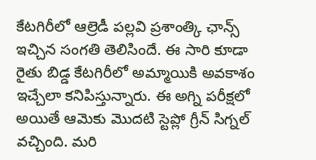కేటగిరీలో ఆల్రెడీ పల్లవి ప్రశాంత్కి ఛాన్స్ ఇచ్చిన సంగతి తెలిసిందే. ఈ సారి కూడా రైతు బిడ్డ కేటగిరీలో అమ్మాయికి అవకాశం ఇచ్చేలా కనిపిస్తున్నారు. ఈ అగ్ని పరీక్షలో అయితే ఆమెకు మొదటి స్టెప్లో గ్రీన్ సిగ్నల్ వచ్చింది. మరి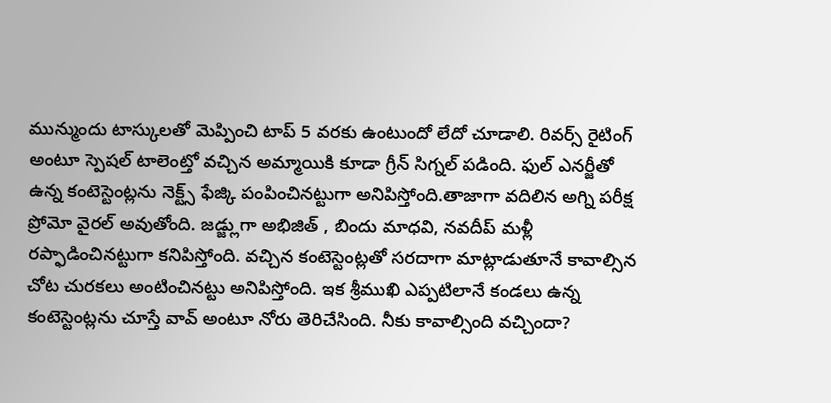మున్ముందు టాస్కులతో మెప్పించి టాప్ 5 వరకు ఉంటుందో లేదో చూడాలి. రివర్స్ రైటింగ్ అంటూ స్పెషల్ టాలెంట్తో వచ్చిన అమ్మాయికి కూడా గ్రీన్ సిగ్నల్ పడింది. ఫుల్ ఎనర్జీతో ఉన్న కంటెస్టెంట్లను నెక్ట్స్ ఫేజ్కి పంపించినట్టుగా అనిపిస్తోంది.తాజాగా వదిలిన అగ్ని పరీక్ష ప్రోమో వైరల్ అవుతోంది. జడ్జ్లుగా అభిజిత్ , బిందు మాధవి, నవదీప్ మళ్లీ రప్ఫాడించినట్టుగా కనిపిస్తోంది. వచ్చిన కంటెస్టెంట్లతో సరదాగా మాట్లాడుతూనే కావాల్సిన చోట చురకలు అంటించినట్టు అనిపిస్తోంది. ఇక శ్రీముఖి ఎప్పటిలానే కండలు ఉన్న కంటెస్టెంట్లను చూస్తే వావ్ అంటూ నోరు తెరిచేసింది. నీకు కావాల్సింది వచ్చిందా?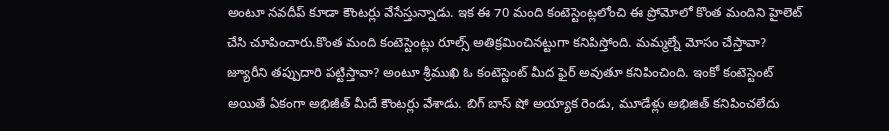అంటూ నవదీప్ కూడా కౌంటర్లు వేసేస్తున్నాడు. ఇక ఈ 70 మంది కంటెస్టెంట్లలోంచి ఈ ప్రోమోలో కొంత మందిని హైలెట్ చేసి చూపించారు.కొంత మంది కంటెస్టెంట్లు రూల్స్ అతిక్రమించినట్టుగా కనిపిస్తోంది. మమ్మల్నే మోసం చేస్తావా? జ్యూరీని తప్పుదారి పట్టిస్తావా? అంటూ శ్రీముఖి ఓ కంటెస్టెంట్ మీద ఫైర్ అవుతూ కనిపించింది. ఇంకో కంటెస్టెంట్ అయితే ఏకంగా అభిజీత్ మీదే కౌంటర్లు వేశాడు. బిగ్ బాస్ షో అయ్యాక రెండు, మూడేళ్లు అభిజిత్ కనిపించలేదు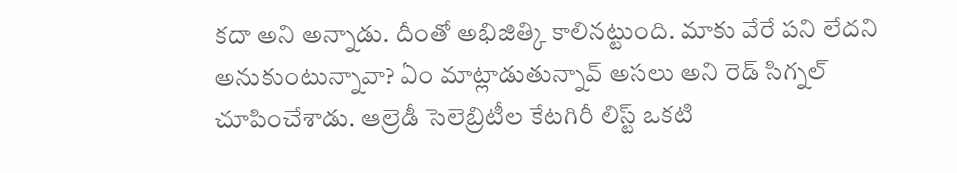కదా అని అన్నాడు. దీంతో అభిజిత్కి కాలినట్టుంది. మాకు వేరే పని లేదని అనుకుంటున్నావా? ఏం మాట్లాడుతున్నావ్ అసలు అని రెడ్ సిగ్నల్ చూపించేశాడు. ఆల్రెడీ సెలెబ్రిటీల కేటగిరీ లిస్ట్ ఒకటి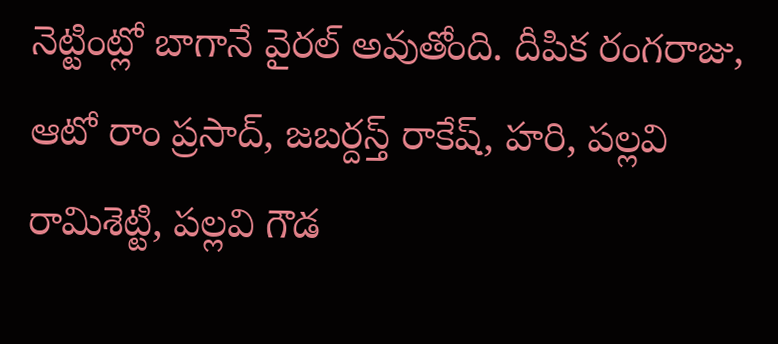నెట్టింట్లో బాగానే వైరల్ అవుతోంది. దీపిక రంగరాజు, ఆటో రాం ప్రసాద్, జబర్దస్త్ రాకేష్, హరి, పల్లవి రామిశెట్టి, పల్లవి గౌడ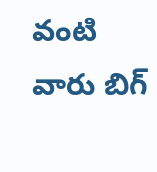వంటి వారు బిగ్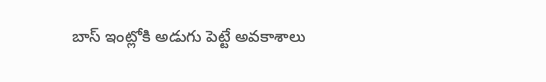బాస్ ఇంట్లోకి అడుగు పెట్టే అవకాశాలు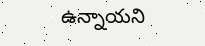ఉన్నాయని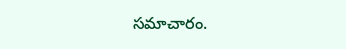సమాచారం.